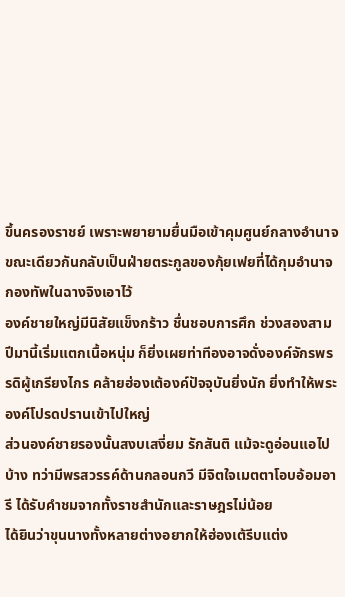ขึ้นครองราชย์ เพราะพยายามยื่นมือเข้าคุมศูนย์กลางอำนาจ ขณะเดียวกันกลับเป็นฝ่ายตระกูลของกุ้ยเฟยที่ได้กุมอำนาจกองทัพในฉางจิงเอาไว้
องค์ชายใหญ่มีนิสัยแข็งกร้าว ชื่นชอบการศึก ช่วงสองสามปีมานี้เริ่มแตกเนื้อหนุ่ม ก็ยิ่งเผยท่าทีองอาจดั่งองค์จักรพรรดิผู้เกรียงไกร คล้ายฮ่องเต้องค์ปัจจุบันยิ่งนัก ยิ่งทำให้พระองค์โปรดปรานเข้าไปใหญ่
ส่วนองค์ชายรองนั้นสงบเสงี่ยม รักสันติ แม้จะดูอ่อนแอไปบ้าง ทว่ามีพรสวรรค์ด้านกลอนกวี มีจิตใจเมตตาโอบอ้อมอารี ได้รับคำชมจากทั้งราชสำนักและราษฎรไม่น้อย
ได้ยินว่าขุนนางทั้งหลายต่างอยากให้ฮ่องเต้รีบแต่ง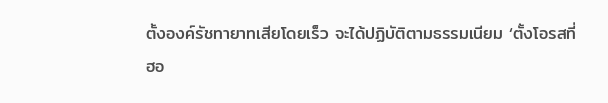ตั้งองค์รัชทายาทเสียโดยเร็ว จะได้ปฏิบัติตามธรรมเนียม ‘ตั้งโอรสที่ฮอ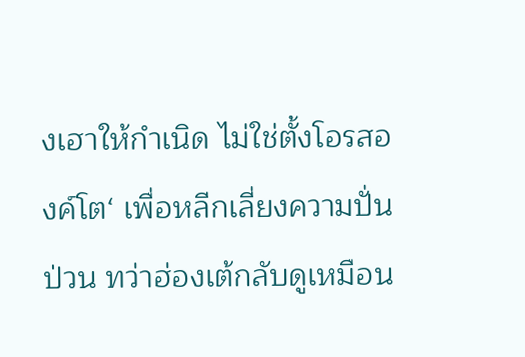งเฮาให้กำเนิด ไม่ใช่ตั้งโอรสองค์โต‘ เพื่อหลีกเลี่ยงความปั่นป่วน ทว่าฮ่องเต้กลับดูเหมือน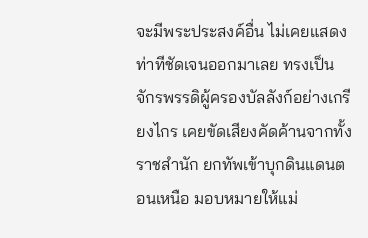จะมีพระประสงค์อื่น ไม่เคยแสดงท่าทีชัดเจนออกมาเลย ทรงเป็นจักรพรรดิผู้ครองบัลลังก์อย่างเกรียงไกร เคยขัดเสียงคัดค้านจากทั้งราชสำนัก ยกทัพเข้าบุกดินแดนตอนเหนือ มอบหมายให้แม่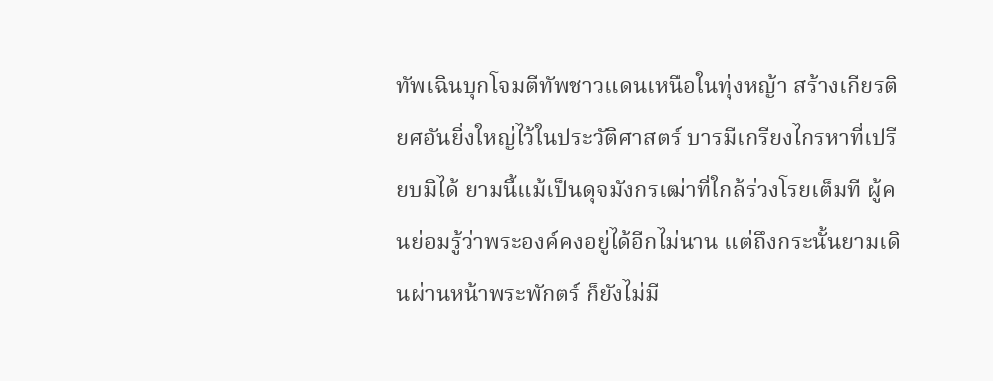ทัพเฉินบุกโจมตีทัพชาวแดนเหนือในทุ่งหญ้า สร้างเกียรติยศอันยิ่งใหญ่ไว้ในประวัติศาสตร์ บารมีเกรียงไกรหาที่เปรียบมิได้ ยามนี้แม้เป็นดุจมังกรเฒ่าที่ใกล้ร่วงโรยเต็มที ผู้คนย่อมรู้ว่าพระองค์คงอยู่ได้อีกไม่นาน แต่ถึงกระนั้นยามเดินผ่านหน้าพระพักตร์ ก็ยังไม่มี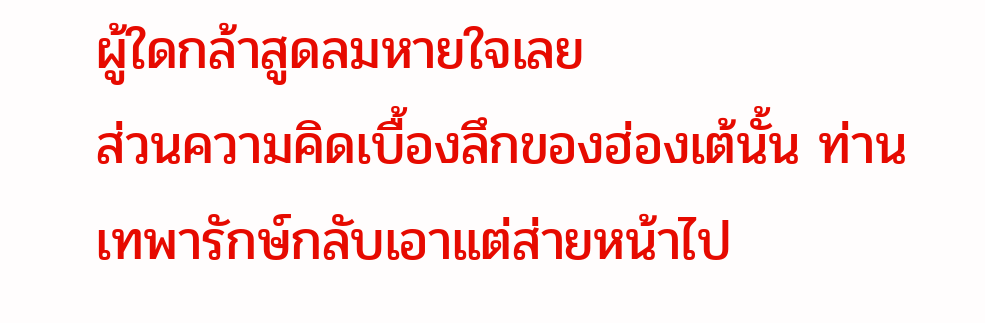ผู้ใดกล้าสูดลมหายใจเลย
ส่วนความคิดเบื้องลึกของฮ่องเต้นั้น ท่านเทพารักษ์กลับเอาแต่ส่ายหน้าไป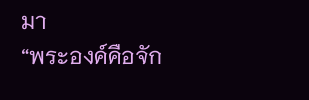มา
“พระองค์คือจัก